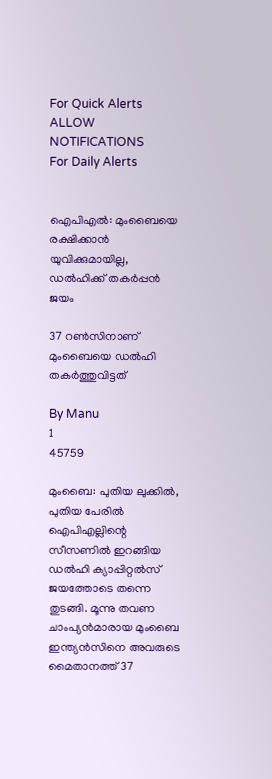For Quick Alerts
ALLOW NOTIFICATIONS
For Daily Alerts


ഐപിഎല്‍: മുംബൈയെ രക്ഷിക്കാന്‍ യുവിക്കുമായില്ല, ഡല്‍ഹിക്ക് തകര്‍പ്പന്‍ ജയം

37 റണ്‍സിനാണ് മുംബൈയെ ഡല്‍ഹി തകര്‍ത്തുവിട്ടത്

By Manu
1
45759

മുംബൈ: പുതിയ ലുക്കില്‍, പുതിയ പേരില്‍ ഐപിഎല്ലിന്റെ സീസണില്‍ ഇറങ്ങിയ ഡല്‍ഹി ക്യാപ്പിറ്റല്‍സ് ജയത്തോടെ തന്നെ തുടങ്ങി. മൂന്നു തവണ ചാംപ്യന്‍മാരായ മുംബൈ ഇന്ത്യന്‍സിനെ അവരുടെ മൈതാനത്ത് 37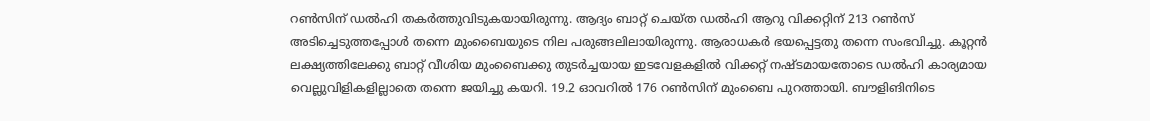റണ്‍സിന് ഡല്‍ഹി തകര്‍ത്തുവിടുകയായിരുന്നു. ആദ്യം ബാറ്റ് ചെയ്ത ഡല്‍ഹി ആറു വിക്കറ്റിന് 213 റണ്‍സ് അടിച്ചെടുത്തപ്പോള്‍ തന്നെ മുംബൈയുടെ നില പരുങ്ങലിലായിരുന്നു. ആരാധകര്‍ ഭയപ്പെട്ടതു തന്നെ സംഭവിച്ചു. കൂറ്റന്‍ ലക്ഷ്യത്തിലേക്കു ബാറ്റ് വീശിയ മുംബൈക്കു തുടര്‍ച്ചയായ ഇടവേളകളില്‍ വിക്കറ്റ് നഷ്ടമായതോടെ ഡല്‍ഹി കാര്യമായ വെല്ലുവിളികളില്ലാതെ തന്നെ ജയിച്ചു കയറി. 19.2 ഓവറില്‍‍‍ 176 റണ്‍സിന് മുംബൈ പുറത്തായി. ബൗളിങിനിടെ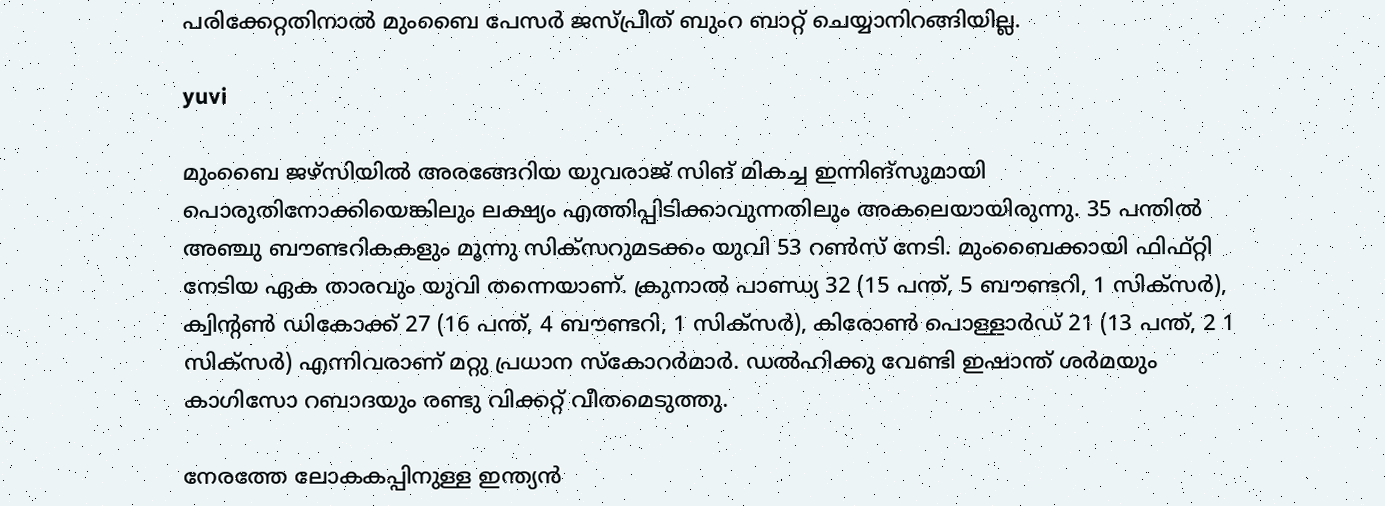പരിക്കേറ്റതിനാല്‍ മുംബൈ പേസര്‍ ജസ്പ്രീത് ബുംറ ബാറ്റ് ചെയ്യാനിറങ്ങിയില്ല.

yuvi

മുംബൈ ജഴ്‌സിയില്‍ അരങ്ങേറിയ യുവരാജ് സിങ് മികച്ച ഇന്നിങ്‌സുമായി പൊരുതിനോക്കിയെങ്കിലും ലക്ഷ്യം എത്തിപ്പിടിക്കാവുന്നതിലും അകലെയായിരുന്നു. 35 പന്തില്‍ അഞ്ചു ബൗണ്ടറികകളും മൂന്നു സിക്‌സറുമടക്കം യുവി 53 റണ്‍സ് നേടി. മുംബൈക്കായി ഫിഫ്റ്റി നേടിയ ഏക താരവും യുവി തന്നെയാണ്. ക്രുനാല്‍ പാണ്ഡ്യ 32 (15 പന്ത്, 5 ബൗണ്ടറി, 1 സിക്‌സര്‍), ക്വിന്റണ്‍ ഡികോക്ക് 27 (16 പന്ത്, 4 ബൗണ്ടറി, 1 സിക്‌സര്‍), കിരോണ്‍ പൊള്ളാര്‍ഡ് 21 (13 പന്ത്, 2 1 സിക്‌സര്‍) എന്നിവരാണ് മറ്റു പ്രധാന സ്‌കോറര്‍മാര്‍. ഡല്‍ഹിക്കു വേണ്ടി ഇഷാന്ത് ശര്‍മയും കാഗിസോ റബാദയും രണ്ടു വിക്കറ്റ് വീതമെടുത്തു.

നേരത്തേ ലോകകപ്പിനുള്ള ഇന്ത്യന്‍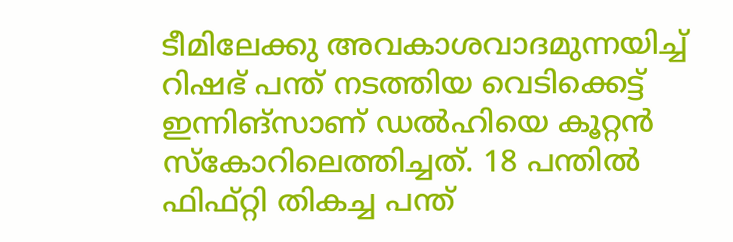ടീമിലേക്കു അവകാശവാദമുന്നയിച്ച് റിഷഭ് പന്ത് നടത്തിയ വെടിക്കെട്ട് ഇന്നിങ്‌സാണ് ഡല്‍ഹിയെ കൂറ്റന്‍ സ്‌കോറിലെത്തിച്ചത്. 18 പന്തില്‍ ഫിഫ്റ്റി തികച്ച പന്ത്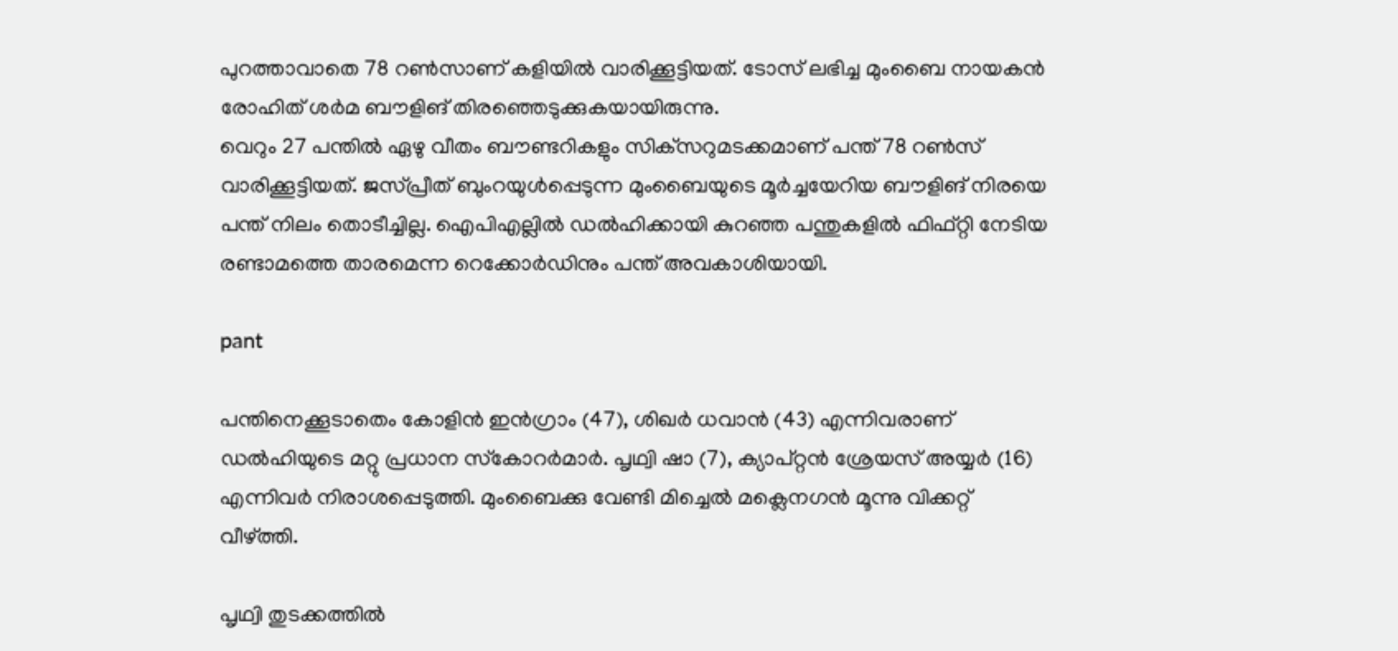പുറത്താവാതെ 78 റണ്‍സാണ് കളിയില്‍ വാരിക്കൂട്ടിയത്. ടോസ് ലഭിച്ച മുംബൈ നായകന്‍ രോഹിത് ശര്‍മ ബൗളിങ് തിരഞ്ഞെടുക്കുകയായിരുന്നു.
വെറും 27 പന്തില്‍ ഏഴു വീതം ബൗണ്ടറികളും സിക്‌സറുമടക്കമാണ് പന്ത് 78 റണ്‍സ് വാരിക്കൂട്ടിയത്. ജസ്പ്രീത് ബുംറയുള്‍പ്പെടുന്ന മുംബൈയുടെ മൂര്‍ച്ചയേറിയ ബൗളിങ് നിരയെ പന്ത് നിലം തൊടീച്ചില്ല. ഐപിഎല്ലില്‍ ഡല്‍ഹിക്കായി കുറഞ്ഞ പന്തുകളില്‍ ഫിഫ്റ്റി നേടിയ രണ്ടാമത്തെ താരമെന്ന റെക്കോര്‍ഡിനും പന്ത് അവകാശിയായി.

pant

പന്തിനെക്കൂടാതെം കോളിന്‍ ഇന്‍ഗ്രാം (47), ശിഖര്‍ ധവാന്‍ (43) എന്നിവരാണ് ഡല്‍ഹിയുടെ മറ്റു പ്രധാന സ്‌കോറര്‍മാര്‍. പൃഥ്വി ഷാ (7), ക്യാപ്റ്റന്‍ ശ്രേയസ് അയ്യര്‍ (16) എന്നിവര്‍ നിരാശപ്പെടുത്തി. മുംബൈക്കു വേണ്ടി മിച്ചെല്‍ മക്ലെനഗന്‍ മൂന്നു വിക്കറ്റ് വീഴ്ത്തി.

പൃഥ്വി തുടക്കത്തില്‍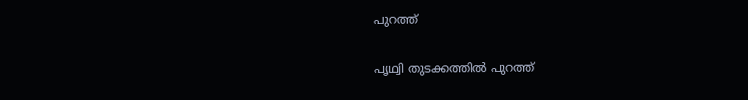പുറത്ത്

പൃഥ്വി തുടക്കത്തില്‍ പുറത്ത്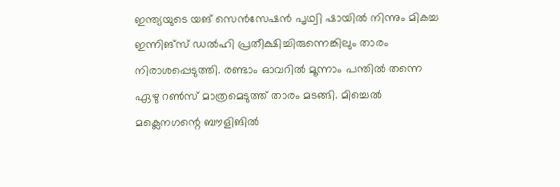ഇന്ത്യയുടെ യങ് സെന്‍സേഷന്‍ പൃഥ്വി ഷായില്‍ നിന്നും മികച്ച ഇന്നിങ്‌സ് ഡല്‍ഹി പ്രതീക്ഷിച്ചിരുന്നെങ്കിലും താരം നിരാശപ്പെടുത്തി. രണ്ടാം ഓവറില്‍ മൂന്നാം പന്തില്‍ തന്നെ ഏഴു റണ്‍സ് മാത്രമെടുത്ത് താരം മടങ്ങി. മിച്ചെല്‍ മക്ലെനഗന്റെ ബൗളിങില്‍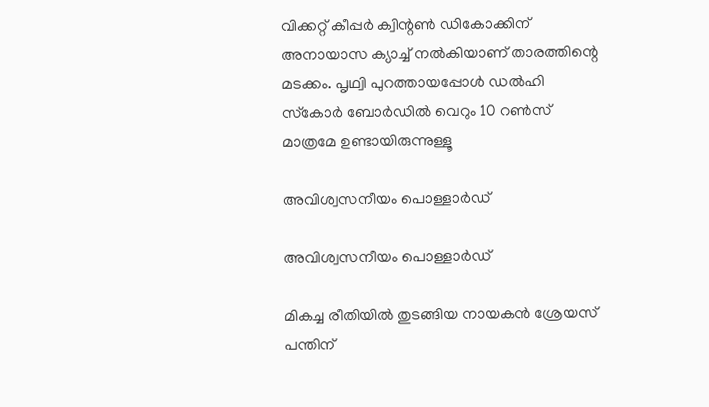വിക്കറ്റ് കീപ്പര്‍ ക്വിന്റണ്‍ ഡികോക്കിന് അനായാസ ക്യാച്ച് നല്‍കിയാണ് താരത്തിന്റെ മടക്കം. പൃഥ്വി പുറത്തായപ്പോള്‍ ഡല്‍ഹി സ്‌കോര്‍ ബോര്‍ഡില്‍ വെറും 10 റണ്‍സ് മാത്രമേ ഉണ്ടായിരുന്നുള്ളൂ

അവിശ്വസനീയം പൊള്ളാര്‍ഡ്

അവിശ്വസനീയം പൊള്ളാര്‍ഡ്

മികച്ച രീതിയില്‍ തുടങ്ങിയ നായകന്‍ ശ്രേയസ് പന്തിന്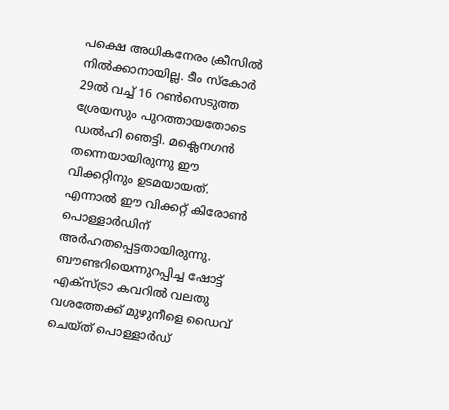പക്ഷെ അധികനേരം ക്രീസില്‍ നില്‍ക്കാനായില്ല. ടീം സ്‌കോര്‍ 29ല്‍ വച്ച് 16 റണ്‍സെടുത്ത ശ്രേയസും പുറത്തായതോടെ ഡല്‍ഹി ഞെട്ടി. മക്ലെനഗന്‍ തന്നെയായിരുന്നു ഈ വിക്കറ്റിനും ഉടമയായത്. എന്നാല്‍ ഈ വിക്കറ്റ് കിരോണ്‍ പൊള്ളാര്‍ഡിന് അര്‍ഹതപ്പെട്ടതായിരുന്നു. ബൗണ്ടറിയെന്നുറപ്പിച്ച ഷോട്ട് എക്‌സ്ട്രാ കവറില്‍ വലതു വശത്തേക്ക് മുഴുനീളെ ഡൈവ് ചെയ്ത് പൊള്ളാര്‍ഡ്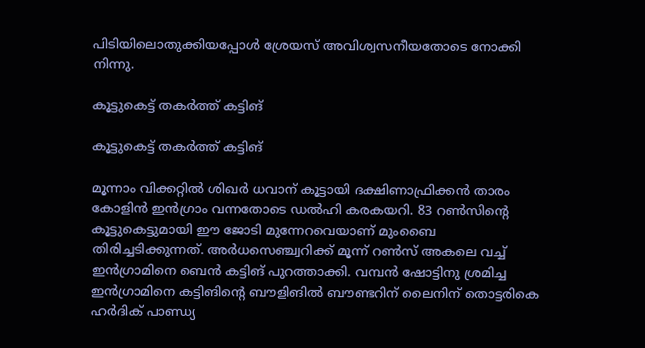പിടിയിലൊതുക്കിയപ്പോള്‍ ശ്രേയസ് അവിശ്വസനീയതോടെ നോക്കി നിന്നു.

കൂട്ടുകെട്ട് തകര്‍ത്ത് കട്ടിങ്

കൂട്ടുകെട്ട് തകര്‍ത്ത് കട്ടിങ്

മൂന്നാം വിക്കറ്റില്‍ ശിഖര്‍ ധവാന് കൂട്ടായി ദക്ഷിണാഫ്രിക്കന്‍ താരം കോളിന്‍ ഇന്‍ഗ്രാം വന്നതോടെ ഡല്‍ഹി കരകയറി. 83 റണ്‍സിന്റെ കൂട്ടുകെട്ടുമായി ഈ ജോടി മുന്നേറവെയാണ് മുംബൈ തിരിച്ചടിക്കുന്നത്. അര്‍ധസെഞ്ച്വറിക്ക് മൂന്ന് റണ്‍സ് അകലെ വച്ച് ഇന്‍ഗ്രാമിനെ ബെന്‍ കട്ടിങ് പുറത്താക്കി. വമ്പന്‍ ഷോട്ടിനു ശ്രമിച്ച ഇന്‍ഗ്രാമിനെ കട്ടിങിന്റെ ബൗളിങില്‍ ബൗണ്ടറിന് ലൈനിന് തൊട്ടരികെ ഹര്‍ദിക് പാണ്ഡ്യ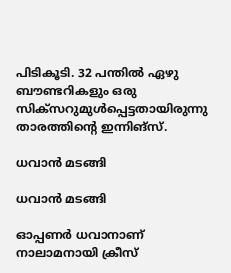പിടികൂടി. 32 പന്തില്‍ ഏഴു ബൗണ്ടറികളും ഒരു സിക്‌സറുമുള്‍പ്പെട്ടതായിരുന്നു താരത്തിന്റെ ഇന്നിങ്‌സ്.

ധവാന്‍ മടങ്ങി

ധവാന്‍ മടങ്ങി

ഓപ്പണര്‍ ധവാനാണ് നാലാമനായി ക്രീസ്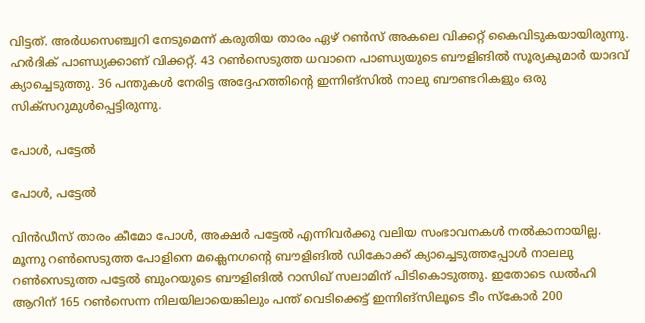വിട്ടത്. അര്‍ധസെഞ്ച്വറി നേടുമെന്ന് കരുതിയ താരം ഏഴ് റണ്‍സ് അകലെ വിക്കറ്റ് കൈവിടുകയായിരുന്നു. ഹര്‍ദിക് പാണ്ഡ്യക്കാണ് വിക്കറ്റ്. 43 റണ്‍സെടുത്ത ധവാനെ പാണ്ഡ്യയുടെ ബൗളിങില്‍ സൂര്യകുമാര്‍ യാദവ് ക്യാച്ചെടുത്തു. 36 പന്തുകള്‍ നേരിട്ട അദ്ദേഹത്തിന്റെ ഇന്നിങ്‌സില്‍ നാലു ബൗണ്ടറികളും ഒരു സിക്‌സറുമുള്‍പ്പെട്ടിരുന്നു.

പോള്‍, പട്ടേല്‍

പോള്‍, പട്ടേല്‍

വിന്‍ഡീസ് താരം കീമോ പോള്‍, അക്ഷര്‍ പട്ടേല്‍ എന്നിവര്‍ക്കു വലിയ സംഭാവനകള്‍ നല്‍കാനായില്ല. മൂന്നു റണ്‍സെടുത്ത പോളിനെ മക്ലെനഗന്റെ ബൗളിങില്‍ ഡികോക്ക് ക്യാച്ചെടുത്തപ്പോള്‍ നാലലു റണ്‍സെടുത്ത പട്ടേല്‍ ബുംറയുടെ ബൗളിങില്‍ റാസിഖ് സലാമിന് പിടികൊടുത്തു. ഇതോടെ ഡല്‍ഹി ആറിന് 165 റണ്‍സെന്ന നിലയിലായെങ്കിലും പന്ത് വെടിക്കെട്ട് ഇന്നിങ്‌സിലൂടെ ടീം സ്‌കോര്‍ 200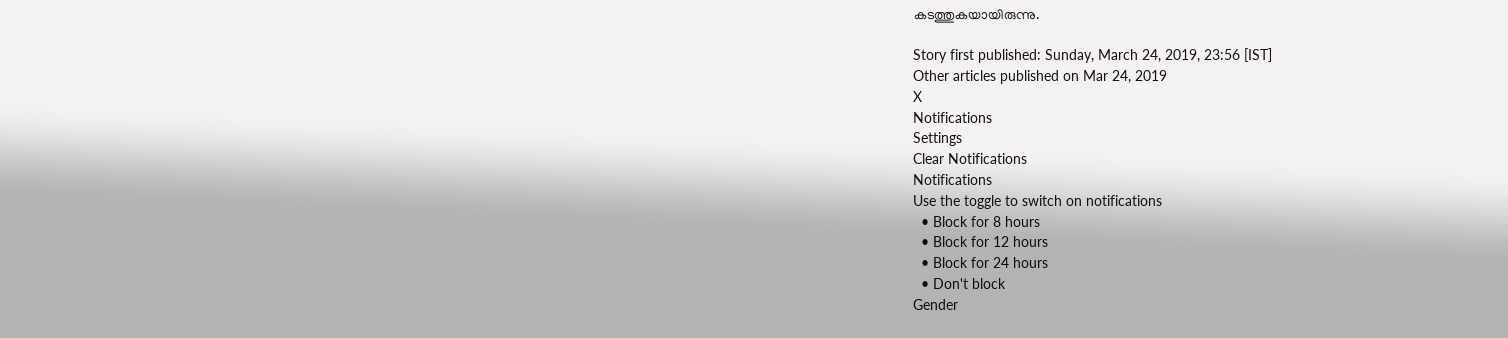കടത്തുകയായിരുന്നു.

Story first published: Sunday, March 24, 2019, 23:56 [IST]
Other articles published on Mar 24, 2019
X
Notifications
Settings
Clear Notifications
Notifications
Use the toggle to switch on notifications
  • Block for 8 hours
  • Block for 12 hours
  • Block for 24 hours
  • Don't block
Gender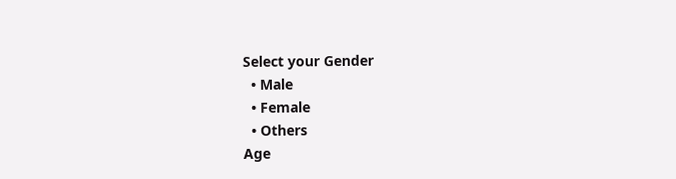Select your Gender
  • Male
  • Female
  • Others
Age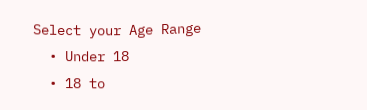Select your Age Range
  • Under 18
  • 18 to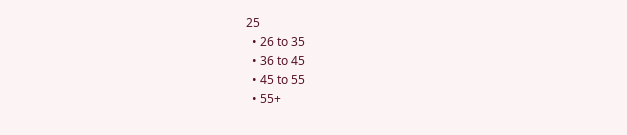25
  • 26 to 35
  • 36 to 45
  • 45 to 55
  • 55+